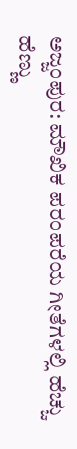ಅಜ್ಜಂಪುರ: ಮೌಖಿಕ ಪರಂಪರೆಯ ಗೀತೆಗಳಲ್ಲಿ ಹೆಚ್ಚು ಹೆಣ್ಣು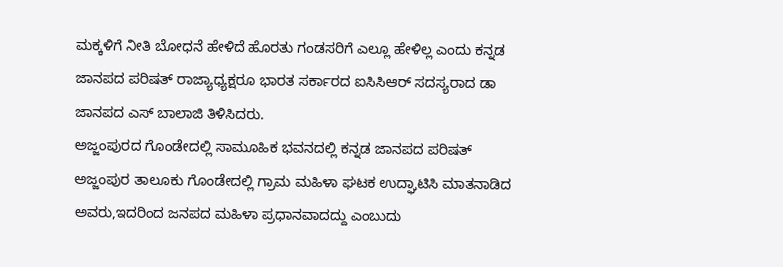ಮಕ್ಕಳಿಗೆ ನೀತಿ ಬೋಧನೆ ಹೇಳಿದೆ ಹೊರತು ಗಂಡಸರಿಗೆ ಎಲ್ಲೂ ಹೇಳಿಲ್ಲ ಎಂದು ಕನ್ನಡ ಜಾನಪದ ಪರಿಷತ್ ರಾಜ್ಯಾಧ್ಯಕ್ಷರೂ ಭಾರತ ಸರ್ಕಾರದ ಐಸಿಸಿಆರ್ ಸದಸ್ಯರಾದ ಡಾ ಜಾನಪದ ಎಸ್ ಬಾಲಾಜಿ ತಿಳಿಸಿದರು.
ಅಜ್ಜಂಪುರದ ಗೊಂಡೇದಲ್ಲಿ ಸಾಮೂಹಿಕ ಭವನದಲ್ಲಿ ಕನ್ನಡ ಜಾನಪದ ಪರಿಷತ್ ಅಜ್ಜಂಪುರ ತಾಲೂಕು ಗೊಂಡೇದಲ್ಲಿ ಗ್ರಾಮ ಮಹಿಳಾ ಘಟಕ ಉದ್ಘಾಟಿಸಿ ಮಾತನಾಡಿದ ಅವರು,ಇದರಿಂದ ಜನಪದ ಮಹಿಳಾ ಪ್ರಧಾನವಾದದ್ದು ಎಂಬುದು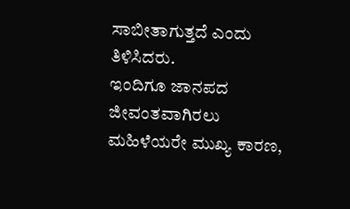ಸಾಬೀತಾಗುತ್ತದೆ ಎಂದು ತಿಳಿಸಿದರು.
ಇಂದಿಗೂ ಜಾನಪದ ಜೀವಂತವಾಗಿರಲು ಮಹಿಳೆಯರೇ ಮುಖ್ಯ ಕಾರಣ,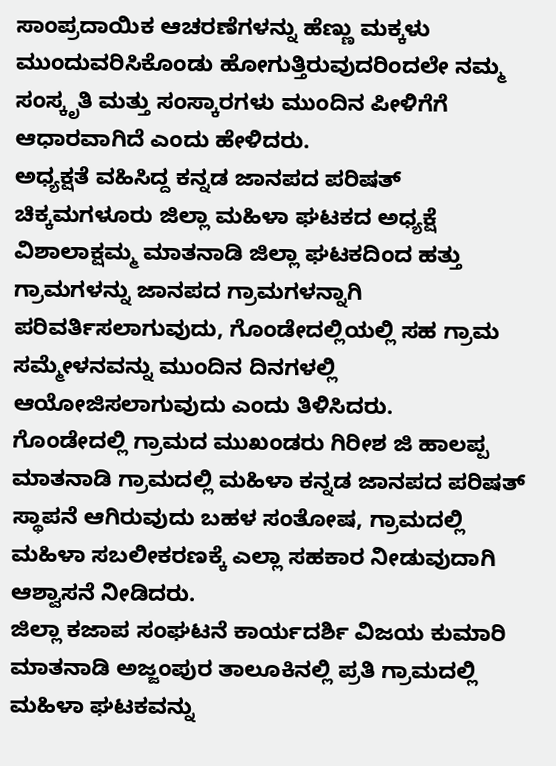ಸಾಂಪ್ರದಾಯಿಕ ಆಚರಣೆಗಳನ್ನು ಹೆಣ್ಣು ಮಕ್ಕಳು ಮುಂದುವರಿಸಿಕೊಂಡು ಹೋಗುತ್ತಿರುವುದರಿಂದಲೇ ನಮ್ಮ ಸಂಸ್ಕೃತಿ ಮತ್ತು ಸಂಸ್ಕಾರಗಳು ಮುಂದಿನ ಪೀಳಿಗೆಗೆ ಆಧಾರವಾಗಿದೆ ಎಂದು ಹೇಳಿದರು.
ಅಧ್ಯಕ್ಷತೆ ವಹಿಸಿದ್ದ ಕನ್ನಡ ಜಾನಪದ ಪರಿಷತ್ ಚಿಕ್ಕಮಗಳೂರು ಜಿಲ್ಲಾ ಮಹಿಳಾ ಘಟಕದ ಅಧ್ಯಕ್ಷೆ ವಿಶಾಲಾಕ್ಷಮ್ಮ ಮಾತನಾಡಿ ಜಿಲ್ಲಾ ಘಟಕದಿಂದ ಹತ್ತು ಗ್ರಾಮಗಳನ್ನು ಜಾನಪದ ಗ್ರಾಮಗಳನ್ನಾಗಿ ಪರಿವರ್ತಿಸಲಾಗುವುದು, ಗೊಂಡೇದಲ್ಲಿಯಲ್ಲಿ ಸಹ ಗ್ರಾಮ ಸಮ್ಮೇಳನವನ್ನು ಮುಂದಿನ ದಿನಗಳಲ್ಲಿ ಆಯೋಜಿಸಲಾಗುವುದು ಎಂದು ತಿಳಿಸಿದರು.
ಗೊಂಡೇದಲ್ಲಿ ಗ್ರಾಮದ ಮುಖಂಡರು ಗಿರೀಶ ಜಿ ಹಾಲಪ್ಪ ಮಾತನಾಡಿ ಗ್ರಾಮದಲ್ಲಿ ಮಹಿಳಾ ಕನ್ನಡ ಜಾನಪದ ಪರಿಷತ್ ಸ್ಥಾಪನೆ ಆಗಿರುವುದು ಬಹಳ ಸಂತೋಷ, ಗ್ರಾಮದಲ್ಲಿ ಮಹಿಳಾ ಸಬಲೀಕರಣಕ್ಕೆ ಎಲ್ಲಾ ಸಹಕಾರ ನೀಡುವುದಾಗಿ ಆಶ್ವಾಸನೆ ನೀಡಿದರು.
ಜಿಲ್ಲಾ ಕಜಾಪ ಸಂಘಟನೆ ಕಾರ್ಯದರ್ಶಿ ವಿಜಯ ಕುಮಾರಿ ಮಾತನಾಡಿ ಅಜ್ಜಂಪುರ ತಾಲೂಕಿನಲ್ಲಿ ಪ್ರತಿ ಗ್ರಾಮದಲ್ಲಿ ಮಹಿಳಾ ಘಟಕವನ್ನು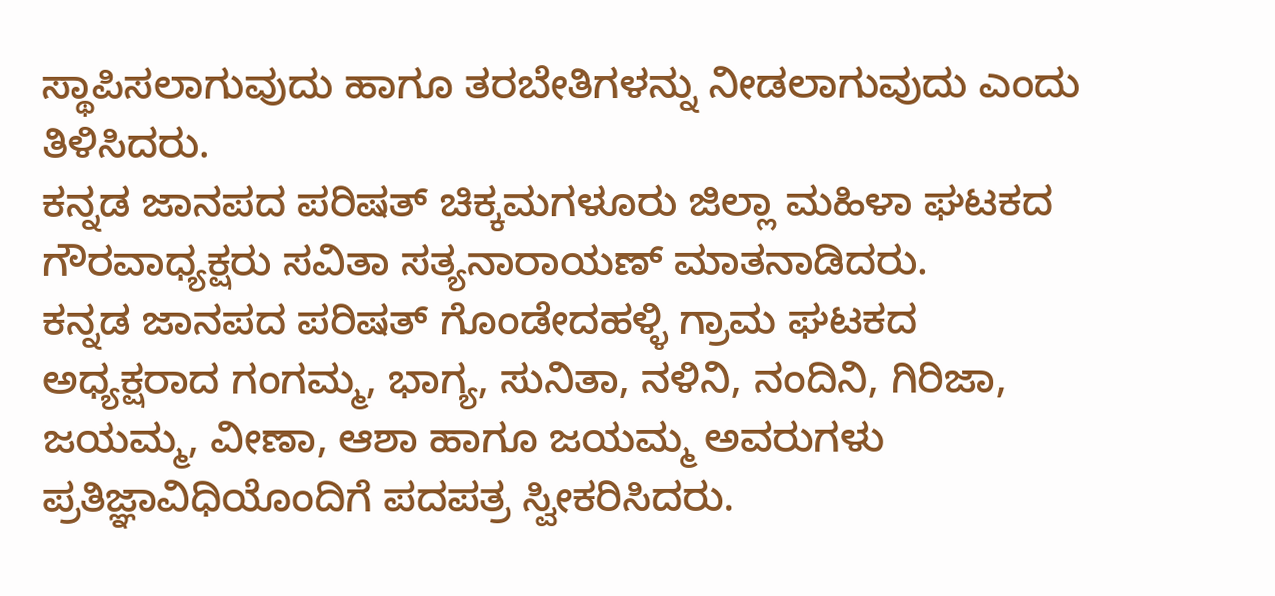ಸ್ಥಾಪಿಸಲಾಗುವುದು ಹಾಗೂ ತರಬೇತಿಗಳನ್ನು ನೀಡಲಾಗುವುದು ಎಂದು ತಿಳಿಸಿದರು.
ಕನ್ನಡ ಜಾನಪದ ಪರಿಷತ್ ಚಿಕ್ಕಮಗಳೂರು ಜಿಲ್ಲಾ ಮಹಿಳಾ ಘಟಕದ ಗೌರವಾಧ್ಯಕ್ಷರು ಸವಿತಾ ಸತ್ಯನಾರಾಯಣ್ ಮಾತನಾಡಿದರು.
ಕನ್ನಡ ಜಾನಪದ ಪರಿಷತ್ ಗೊಂಡೇದಹಳ್ಳಿ ಗ್ರಾಮ ಘಟಕದ ಅಧ್ಯಕ್ಷರಾದ ಗಂಗಮ್ಮ, ಭಾಗ್ಯ, ಸುನಿತಾ, ನಳಿನಿ, ನಂದಿನಿ, ಗಿರಿಜಾ, ಜಯಮ್ಮ, ವೀಣಾ, ಆಶಾ ಹಾಗೂ ಜಯಮ್ಮ ಅವರುಗಳು ಪ್ರತಿಜ್ಞಾವಿಧಿಯೊಂದಿಗೆ ಪದಪತ್ರ ಸ್ವೀಕರಿಸಿದರು.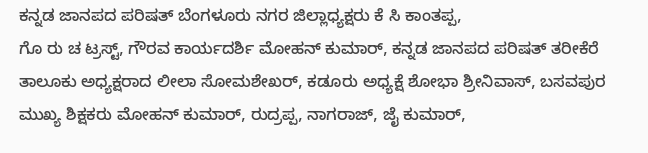ಕನ್ನಡ ಜಾನಪದ ಪರಿಷತ್ ಬೆಂಗಳೂರು ನಗರ ಜಿಲ್ಲಾಧ್ಯಕ್ಷರು ಕೆ ಸಿ ಕಾಂತಪ್ಪ,
ಗೊ ರು ಚ ಟ್ರಸ್ಟ್, ಗೌರವ ಕಾರ್ಯದರ್ಶಿ ಮೋಹನ್ ಕುಮಾರ್, ಕನ್ನಡ ಜಾನಪದ ಪರಿಷತ್ ತರೀಕೆರೆ ತಾಲೂಕು ಅಧ್ಯಕ್ಷರಾದ ಲೀಲಾ ಸೋಮಶೇಖರ್, ಕಡೂರು ಅಧ್ಯಕ್ಷೆ ಶೋಭಾ ಶ್ರೀನಿವಾಸ್, ಬಸವಪುರ ಮುಖ್ಯ ಶಿಕ್ಷಕರು ಮೋಹನ್ ಕುಮಾರ್, ರುದ್ರಪ್ಪ, ನಾಗರಾಜ್, ಜೈ ಕುಮಾರ್,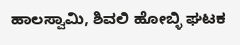ಹಾಲಸ್ವಾಮಿ, ಶಿವಲಿ ಹೋಬ್ಳಿ ಘಟಕ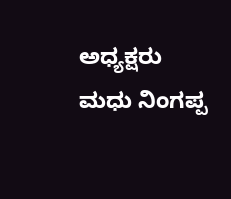ಅಧ್ಯಕ್ಷರು ಮಧು ನಿಂಗಪ್ಪ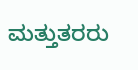ಮತ್ತುತರರು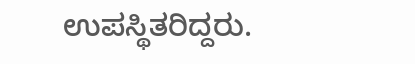ಉಪಸ್ಥಿತರಿದ್ದರು.